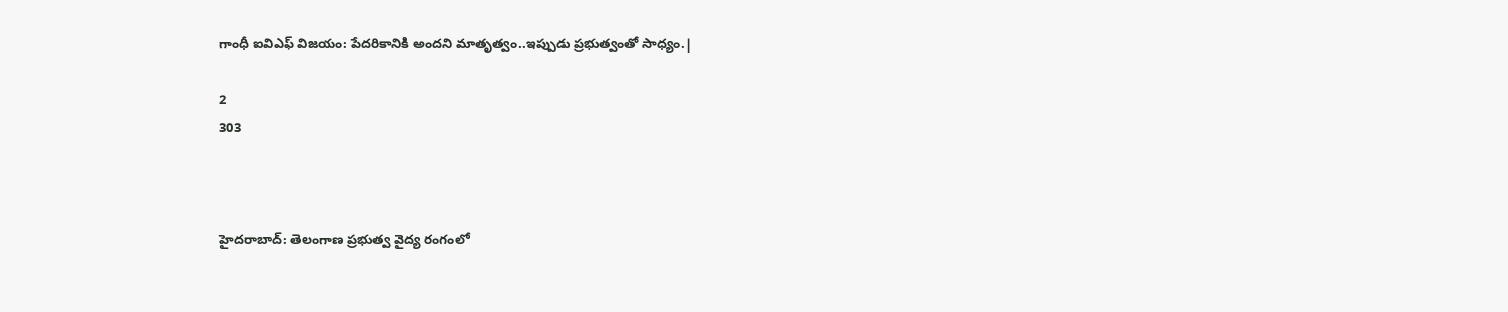గాంధీ ఐవిఎఫ్ విజయం: పేదరికానికి అందని మాతృత్వం..ఇప్పుడు ప్రభుత్వంతో సాధ్యం.|

2
303



హైదరాబాద్: తెలంగాణ ప్రభుత్వ వైద్య రంగంలో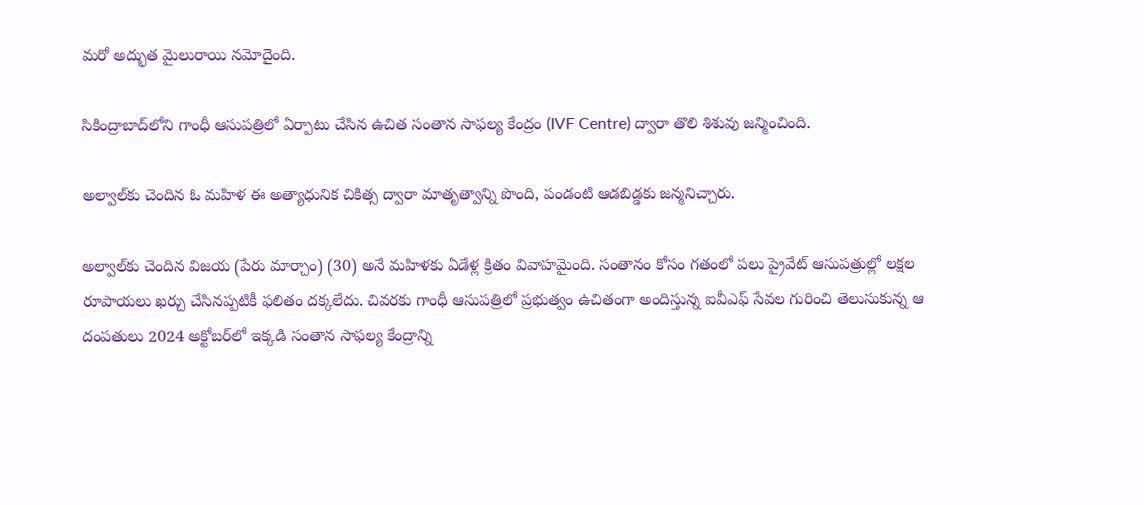మరో అద్భుత మైలురాయి నమోదైంది.

సికింద్రాబాద్‌లోని గాంధీ ఆసుపత్రిలో ఏర్పాటు చేసిన ఉచిత సంతాన సాఫల్య కేంద్రం (IVF Centre) ద్వారా తొలి శిశువు జన్మించింది.

అల్వాల్‌కు చెందిన ఓ మహిళ ఈ అత్యాధునిక చికిత్స ద్వారా మాతృత్వాన్ని పొంది, పండంటి ఆడబిడ్డకు జన్మనిచ్చారు.

అల్వాల్‌కు చెందిన విజయ (పేరు మార్చాం) (30) అనే మహిళకు ఏడేళ్ల క్రితం వివాహమైంది. సంతానం కోసం గతంలో పలు ప్రైవేట్ ఆసుపత్రుల్లో లక్షల రూపాయలు ఖర్చు చేసినప్పటికీ ఫలితం దక్కలేదు. చివరకు గాంధీ ఆసుపత్రిలో ప్రభుత్వం ఉచితంగా అందిస్తున్న ఐవీఎఫ్ సేవల గురించి తెలుసుకున్న ఆ దంపతులు 2024 అక్టోబర్‌లో ఇక్కడి సంతాన సాఫల్య కేంద్రాన్ని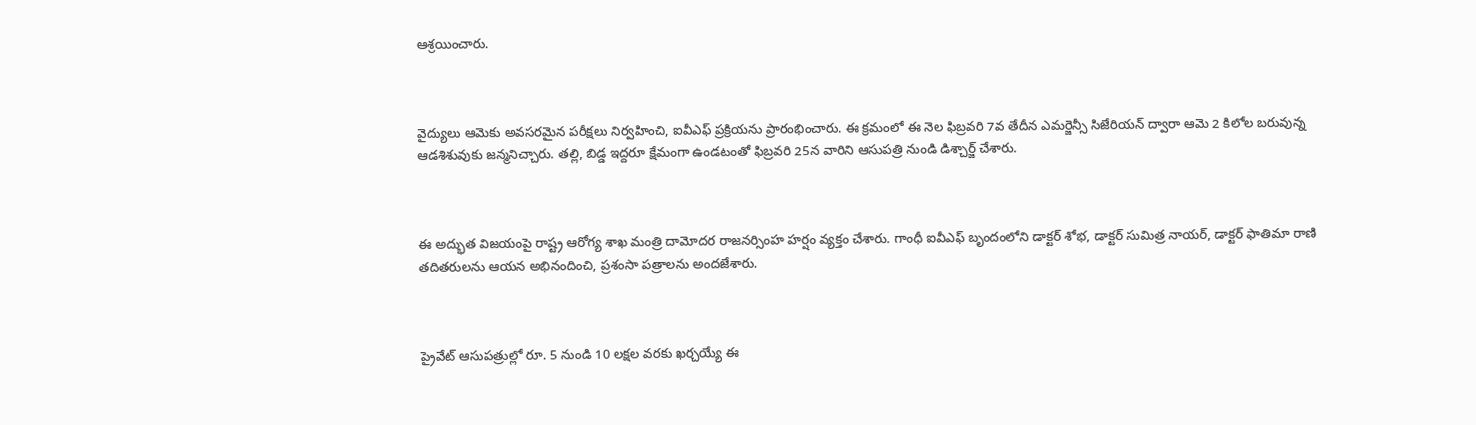ఆశ్రయించారు.



వైద్యులు ఆమెకు అవసరమైన పరీక్షలు నిర్వహించి, ఐవీఎఫ్ ప్రక్రియను ప్రారంభించారు. ఈ క్రమంలో ఈ నెల ఫిబ్రవరి 7వ తేదీన ఎమర్జెన్సీ సిజేరియన్ ద్వారా ఆమె 2 కిలోల బరువున్న ఆడశిశువుకు జన్మనిచ్చారు. తల్లి, బిడ్డ ఇద్దరూ క్షేమంగా ఉండటంతో ఫిబ్రవరి 25న వారిని ఆసుపత్రి నుండి డిశ్చార్జ్ చేశారు.



ఈ అద్భుత విజయంపై రాష్ట్ర ఆరోగ్య శాఖ మంత్రి దామోదర రాజనర్సింహ హర్షం వ్యక్తం చేశారు. గాంధీ ఐవీఎఫ్ బృందంలోని డాక్టర్ శోభ, డాక్టర్ సుమిత్ర నాయర్, డాక్టర్ ఫాతిమా రాణి తదితరులను ఆయన అభినందించి, ప్రశంసా పత్రాలను అందజేశారు.



ప్రైవేట్ ఆసుపత్రుల్లో రూ. 5 నుండి 10 లక్షల వరకు ఖర్చయ్యే ఈ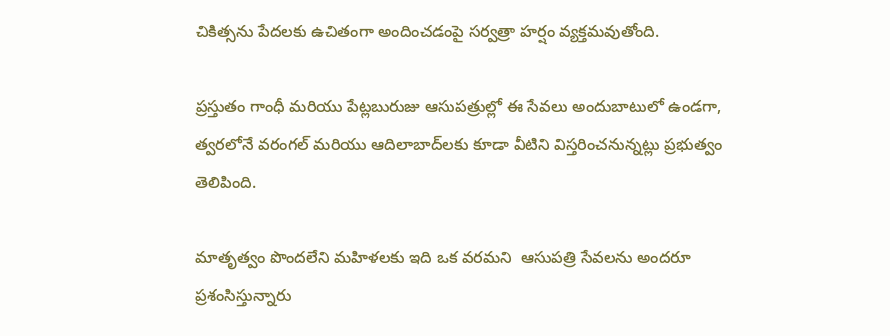చికిత్సను పేదలకు ఉచితంగా అందించడంపై సర్వత్రా హర్షం వ్యక్తమవుతోంది.

ప్రస్తుతం గాంధీ మరియు పేట్లబురుజు ఆసుపత్రుల్లో ఈ సేవలు అందుబాటులో ఉండగా, త్వరలోనే వరంగల్ మరియు ఆదిలాబాద్‌లకు కూడా వీటిని విస్తరించనున్నట్లు ప్రభుత్వం తెలిపింది.

మాతృత్వం పొందలేని మహిళలకు ఇది ఒక వరమని  ఆసుపత్రి సేవలను అందరూ ప్రశంసిస్తున్నారు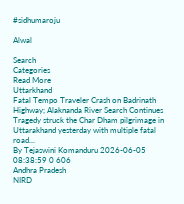#sidhumaroju

Alwal

Search
Categories
Read More
Uttarkhand
Fatal Tempo Traveler Crash on Badrinath Highway; Alaknanda River Search Continues
Tragedy struck the Char Dham pilgrimage in Uttarakhand yesterday with multiple fatal road...
By Tejaswini Komanduru 2026-06-05 08:38:59 0 606
Andhra Pradesh
NIRD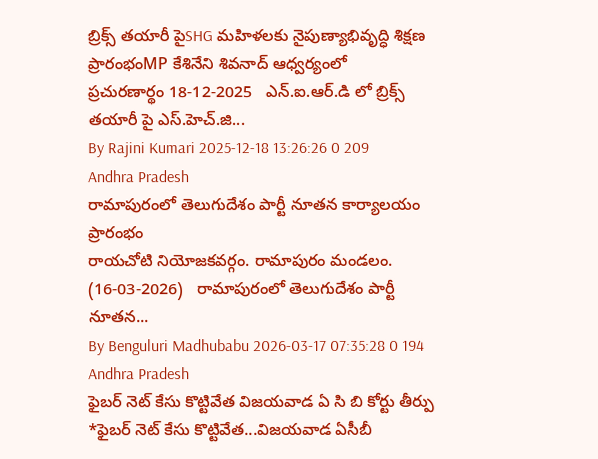బ్రిక్స్ తయారీ పైSHG మహిళలకు నైపుణ్యాభివృద్ధి శిక్షణ ప్రారంభంMP కేశినేని శివనాద్ ఆధ్వర్యంలో
ప్ర‌చుర‌ణార్థం 18-12-2025   ఎన్.ఐ.ఆర్.డి లో బ్రిక్స్ త‌యారీ పై ఎస్.హెచ్.జి...
By Rajini Kumari 2025-12-18 13:26:26 0 209
Andhra Pradesh
రామాపురంలో తెలుగుదేశం పార్టీ నూతన కార్యాలయం ప్రారంభం
రాయచోటి నియోజకవర్గం. రామాపురం మండలం. (16-03-2026)   రామాపురంలో తెలుగుదేశం పార్టీ నూతన...
By Benguluri Madhubabu 2026-03-17 07:35:28 0 194
Andhra Pradesh
ఫైబర్ నెట్ కేసు కొట్టివేత విజయవాడ ఏ సి బి కోర్టు తీర్పు
*ఫైబర్ నెట్ కేసు కొట్టివేత...విజయవాడ ఏసీబీ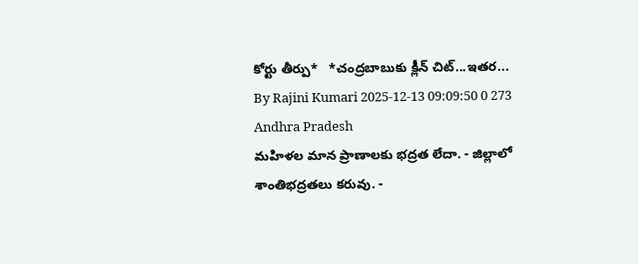కోర్టు తీర్పు*   *చంద్రబాబుకు క్లీన్ చిట్...ఇతర...
By Rajini Kumari 2025-12-13 09:09:50 0 273
Andhra Pradesh
మహిళల మాన ప్రాణాలకు భద్రత లేదా. - జిల్లాలో శాంతిభద్రతలు కరువు. -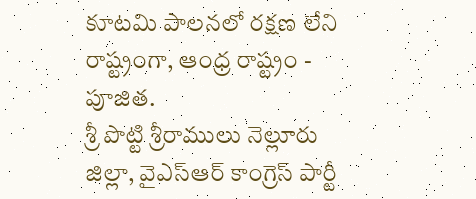కూటమి పాలనలో రక్షణ లేని రాష్ట్రంగా, ఆంధ్ర రాష్ట్రం - పూజిత.
శ్రీ పొట్టి శ్రీరాములు నెల్లూరు జిల్లా, వైఎస్ఆర్ కాంగ్రెస్ పార్టీ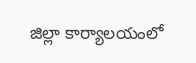జిల్లా కార్యాలయంలో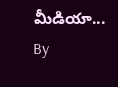మీడియా...
By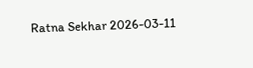Ratna Sekhar 2026-03-11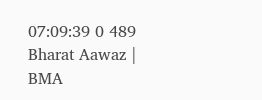07:09:39 0 489
Bharat Aawaz | BMA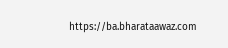https://ba.bharataawaz.com